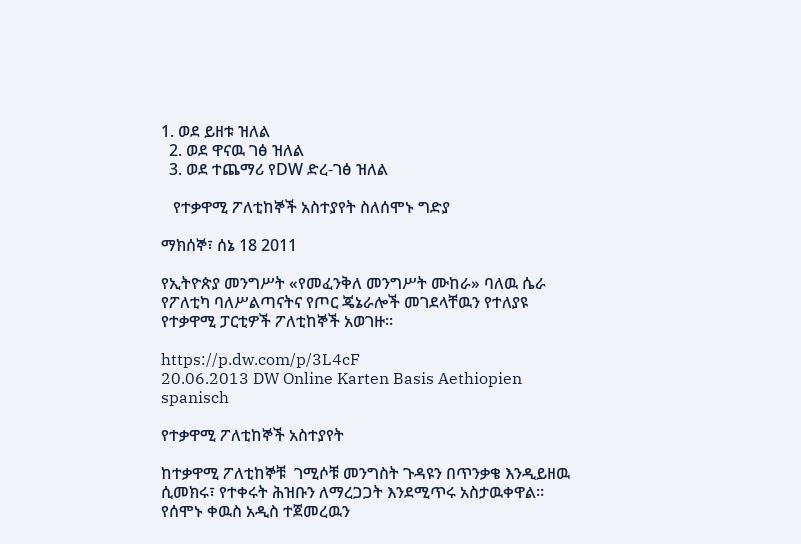1. ወደ ይዘቱ ዝለል
  2. ወደ ዋናዉ ገፅ ዝለል
  3. ወደ ተጨማሪ የDW ድረ-ገፅ ዝለል

   የተቃዋሚ ፖለቲከኞች አስተያየት ስለሰሞኑ ግድያ

ማክሰኞ፣ ሰኔ 18 2011

የኢትዮጵያ መንግሥት «የመፈንቅለ መንግሥት ሙከራ» ባለዉ ሴራ የፖለቲካ ባለሥልጣናትና የጦር ጄኔራሎች መገደላቸዉን የተለያዩ የተቃዋሚ ፓርቲዎች ፖለቲከኞች አወገዙ።

https://p.dw.com/p/3L4cF
20.06.2013 DW Online Karten Basis Aethiopien spanisch

የተቃዋሚ ፖለቲከኞች አስተያየት

ከተቃዋሚ ፖለቲከኞቹ  ገሚሶቹ መንግስት ጉዳዩን በጥንቃቄ እንዲይዘዉ ሲመክሩ፣ የተቀሩት ሕዝቡን ለማረጋጋት እንደሚጥሩ አስታዉቀዋል። የሰሞኑ ቀዉስ አዲስ ተጀመረዉን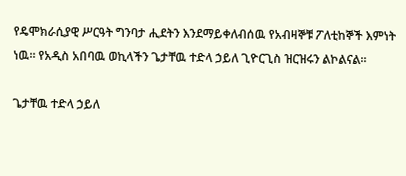የዴሞክራሲያዊ ሥርዓት ግንባታ ሒደትን እንደማይቀለብሰዉ የአብዛኞቹ ፖለቲከኞች እምነት ነዉ። የአዲስ አበባዉ ወኪላችን ጌታቸዉ ተድላ ኃይለ ጊዮርጊስ ዝርዝሩን ልኮልናል።

ጌታቸዉ ተድላ ኃይለ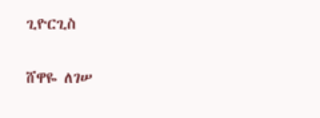ጊዮርጊስ

ሸዋዬ ለገሠ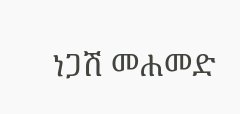ነጋሽ መሐመድ